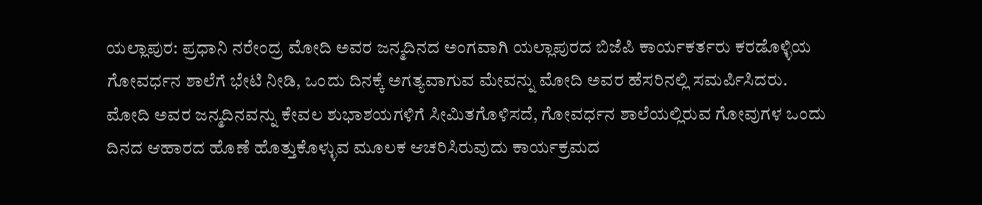ಯಲ್ಲಾಪುರ: ಪ್ರಧಾನಿ ನರೇಂದ್ರ ಮೋದಿ ಅವರ ಜನ್ಮದಿನದ ಅಂಗವಾಗಿ ಯಲ್ಲಾಪುರದ ಬಿಜೆಪಿ ಕಾರ್ಯಕರ್ತರು ಕರಡೊಳ್ಳಿಯ ಗೋವರ್ಧನ ಶಾಲೆಗೆ ಭೇಟಿ ನೀಡಿ, ಒಂದು ದಿನಕ್ಕೆ ಅಗತ್ಯವಾಗುವ ಮೇವನ್ನು ಮೋದಿ ಅವರ ಹೆಸರಿನಲ್ಲಿ ಸಮರ್ಪಿಸಿದರು.
ಮೋದಿ ಅವರ ಜನ್ಮದಿನವನ್ನು ಕೇವಲ ಶುಭಾಶಯಗಳಿಗೆ ಸೀಮಿತಗೊಳಿಸದೆ, ಗೋವರ್ಧನ ಶಾಲೆಯಲ್ಲಿರುವ ಗೋವುಗಳ ಒಂದು ದಿನದ ಆಹಾರದ ಹೊಣೆ ಹೊತ್ತುಕೊಳ್ಳುವ ಮೂಲಕ ಆಚರಿಸಿರುವುದು ಕಾರ್ಯಕ್ರಮದ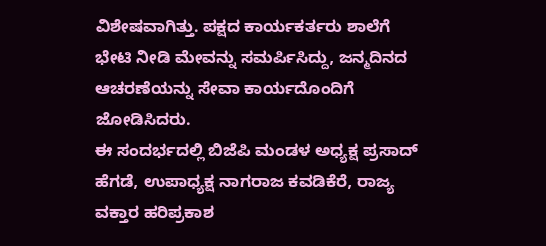ವಿಶೇಷವಾಗಿತ್ತು. ಪಕ್ಷದ ಕಾರ್ಯಕರ್ತರು ಶಾಲೆಗೆ ಭೇಟಿ ನೀಡಿ ಮೇವನ್ನು ಸಮರ್ಪಿಸಿದ್ದು, ಜನ್ಮದಿನದ ಆಚರಣೆಯನ್ನು ಸೇವಾ ಕಾರ್ಯದೊಂದಿಗೆ ಜೋಡಿಸಿದರು.
ಈ ಸಂದರ್ಭದಲ್ಲಿ ಬಿಜೆಪಿ ಮಂಡಳ ಅಧ್ಯಕ್ಷ ಪ್ರಸಾದ್ ಹೆಗಡೆ, ಉಪಾಧ್ಯಕ್ಷ ನಾಗರಾಜ ಕವಡಿಕೆರೆ, ರಾಜ್ಯ ವಕ್ತಾರ ಹರಿಪ್ರಕಾಶ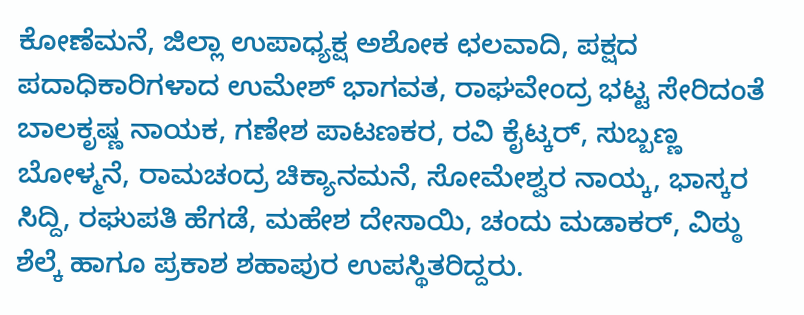ಕೋಣೆಮನೆ, ಜಿಲ್ಲಾ ಉಪಾಧ್ಯಕ್ಷ ಅಶೋಕ ಛಲವಾದಿ, ಪಕ್ಷದ ಪದಾಧಿಕಾರಿಗಳಾದ ಉಮೇಶ್ ಭಾಗವತ, ರಾಘವೇಂದ್ರ ಭಟ್ಟ ಸೇರಿದಂತೆ ಬಾಲಕೃಷ್ಣ ನಾಯಕ, ಗಣೇಶ ಪಾಟಣಕರ, ರವಿ ಕೈಟ್ಕರ್, ಸುಬ್ಬಣ್ಣ ಬೋಳ್ಮನೆ, ರಾಮಚಂದ್ರ ಚಿಕ್ಯಾನಮನೆ, ಸೋಮೇಶ್ವರ ನಾಯ್ಕ, ಭಾಸ್ಕರ ಸಿದ್ದಿ, ರಘುಪತಿ ಹೆಗಡೆ, ಮಹೇಶ ದೇಸಾಯಿ, ಚಂದು ಮಡಾಕರ್, ವಿಠ್ಠು ಶೆಲ್ಕೆ ಹಾಗೂ ಪ್ರಕಾಶ ಶಹಾಪುರ ಉಪಸ್ಥಿತರಿದ್ದರು.